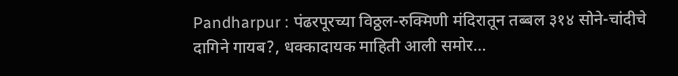Pandharpur : पंढरपूरच्या विठ्ठल-रुक्मिणी मंदिरातून तब्बल ३१४ सोने-चांदीचे दागिने गायब?, धक्कादायक माहिती आली समोर…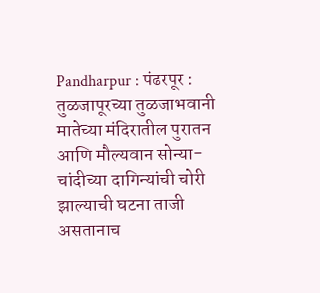Pandharpur : पंढरपूर : तुळजापूरच्या तुळजाभवानी मातेच्या मंदिरातील पुरातन आणि मौल्यवान सोन्या-चांदीच्या दागिन्यांची चोरी झाल्याची घटना ताजी असतानाच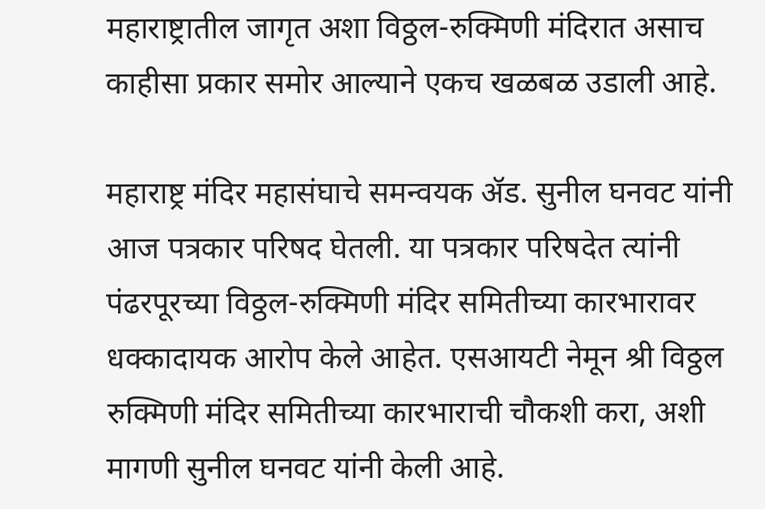महाराष्ट्रातील जागृत अशा विठ्ठल-रुक्मिणी मंदिरात असाच काहीसा प्रकार समोर आल्याने एकच खळबळ उडाली आहे.

महाराष्ट्र मंदिर महासंघाचे समन्वयक ॲड. सुनील घनवट यांनी आज पत्रकार परिषद घेतली. या पत्रकार परिषदेत त्यांनी पंढरपूरच्या विठ्ठल-रुक्मिणी मंदिर समितीच्या कारभारावर धक्कादायक आरोप केले आहेत. एसआयटी नेमून श्री विठ्ठल रुक्मिणी मंदिर समितीच्या कारभाराची चौकशी करा, अशी मागणी सुनील घनवट यांनी केली आहे.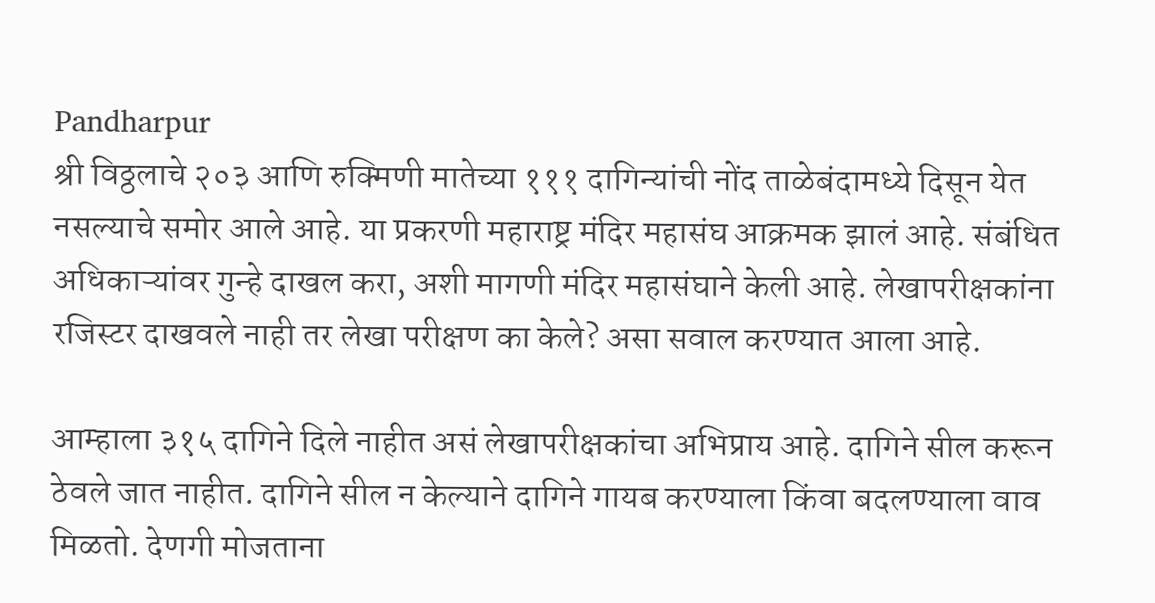Pandharpur
श्री विठ्ठलाचे २०३ आणि रुक्मिणी मातेच्या १११ दागिन्यांची नोंद ताळेबंदामध्ये दिसून येत नसल्याचे समोर आले आहे. या प्रकरणी महाराष्ट्र मंदिर महासंघ आक्रमक झालं आहे. संबंधित अधिकाऱ्यांवर गुन्हे दाखल करा, अशी मागणी मंदिर महासंघाने केली आहे. लेखापरीक्षकांना रजिस्टर दाखवले नाही तर लेखा परीक्षण का केले? असा सवाल करण्यात आला आहे.

आम्हाला ३१५ दागिने दिले नाहीत असं लेखापरीक्षकांचा अभिप्राय आहे. दागिने सील करून ठेवले जात नाहीत. दागिने सील न केल्याने दागिने गायब करण्याला किंवा बदलण्याला वाव मिळतो. देणगी मोजताना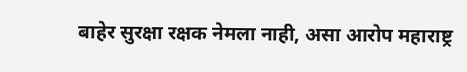बाहेर सुरक्षा रक्षक नेमला नाही, असा आरोप महाराष्ट्र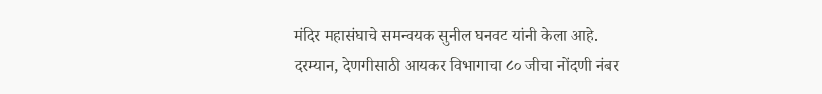मंदिर महासंघाचे समन्वयक सुनील घनवट यांनी केला आहे.
दरम्यान, देणगीसाठी आयकर विभागाचा ८० जीचा नोंदणी नंबर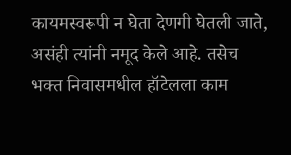कायमस्वरूपी न घेता देणगी घेतली जाते, असंही त्यांनी नमूद केले आहे. तसेच भक्त निवासमधील हॉटेलला काम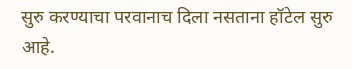सुरु करण्याचा परवानाच दिला नसताना हॉटेल सुरु आहे.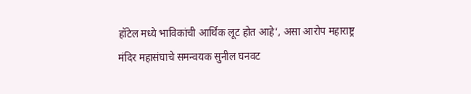हॉटेल मध्ये भाविकांची आर्थिक लूट होत आहे’, असा आरोप महाराष्ट्र मंदिर महासंघाचे समन्वयक सुनील घनवट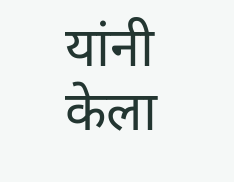यांनी केला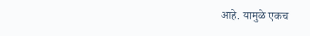आहे. यामुळे एकच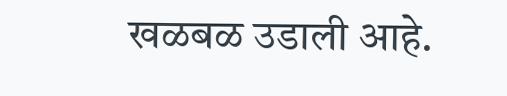खळबळ उडाली आहे.